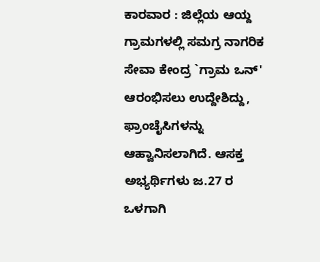ಕಾರವಾರ : ಜಿಲ್ಲೆಯ ಆಯ್ದ ಗ್ರಾಮಗಳಲ್ಲಿ ಸಮಗ್ರ ನಾಗರಿಕ ಸೇವಾ ಕೇಂದ್ರ `ಗ್ರಾಮ ಒನ್' ಆರಂಭಿಸಲು ಉದ್ದೇಶಿದ್ದು, ಫ್ರಾಂಚೈಸಿಗಳನ್ನು ಆಹ್ವಾನಿಸಲಾಗಿದೆ. ಆಸಕ್ತ ಅಭ್ಯರ್ಥಿಗಳು ಜ.27 ರ ಒಳಗಾಗಿ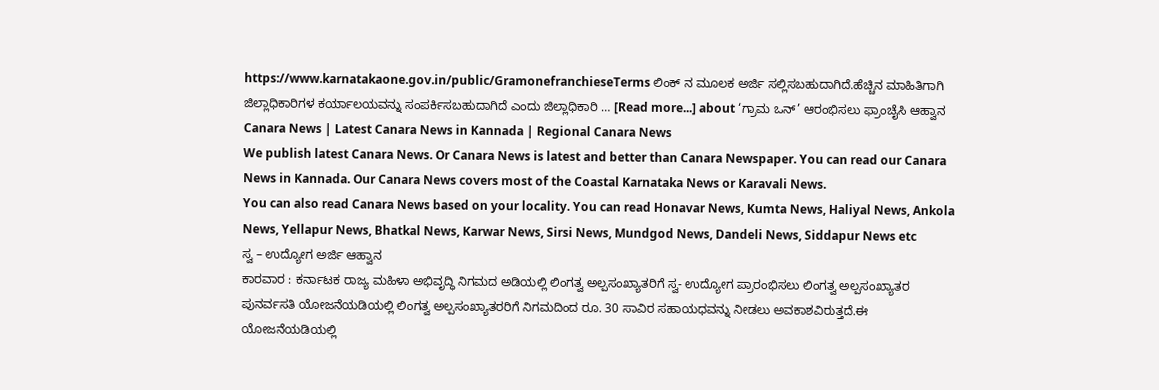https://www.karnatakaone.gov.in/public/GramonefranchieseTerms ಲಿಂಕ್ ನ ಮೂಲಕ ಅರ್ಜಿ ಸಲ್ಲಿಸಬಹುದಾಗಿದೆ.ಹೆಚ್ಚಿನ ಮಾಹಿತಿಗಾಗಿ ಜಿಲ್ಲಾಧಿಕಾರಿಗಳ ಕರ್ಯಾಲಯವನ್ನು ಸಂಪರ್ಕಿಸಬಹುದಾಗಿದೆ ಎಂದು ಜಿಲ್ಲಾಧಿಕಾರಿ … [Read more...] about ‘ಗ್ರಾಮ ಒನ್’ ಆರಂಭಿಸಲು ಫ್ರಾಂಚೈಸಿ ಆಹ್ವಾನ
Canara News | Latest Canara News in Kannada | Regional Canara News
We publish latest Canara News. Or Canara News is latest and better than Canara Newspaper. You can read our Canara News in Kannada. Our Canara News covers most of the Coastal Karnataka News or Karavali News.
You can also read Canara News based on your locality. You can read Honavar News, Kumta News, Haliyal News, Ankola News, Yellapur News, Bhatkal News, Karwar News, Sirsi News, Mundgod News, Dandeli News, Siddapur News etc
ಸ್ವ – ಉದ್ಯೋಗ ಅರ್ಜಿ ಆಹ್ವಾನ
ಕಾರವಾರ : ಕರ್ನಾಟಕ ರಾಜ್ಯ ಮಹಿಳಾ ಅಭಿವೃದ್ಧಿ ನಿಗಮದ ಅಡಿಯಲ್ಲಿ ಲಿಂಗತ್ವ ಅಲ್ಪಸಂಖ್ಯಾತರಿಗೆ ಸ್ವ- ಉದ್ಯೋಗ ಪ್ರಾರಂಭಿಸಲು ಲಿಂಗತ್ವ ಅಲ್ಪಸಂಖ್ಯಾತರ ಪುನರ್ವಸತಿ ಯೋಜನೆಯಡಿಯಲ್ಲಿ ಲಿಂಗತ್ವ ಅಲ್ಪಸಂಖ್ಯಾತರರಿಗೆ ನಿಗಮದಿಂದ ರೂ. 30 ಸಾವಿರ ಸಹಾಯಧವನ್ನು ನೀಡಲು ಅವಕಾಶವಿರುತ್ತದೆ.ಈ ಯೋಜನೆಯಡಿಯಲ್ಲಿ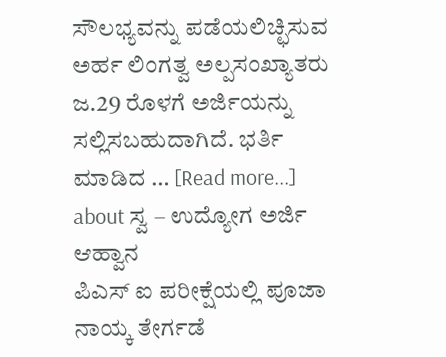ಸೌಲಭ್ಯವನ್ನು ಪಡೆಯಲಿಚ್ಛಿಸುವ ಅರ್ಹ ಲಿಂಗತ್ವ ಅಲ್ಪಸಂಖ್ಯಾತರು ಜ.29 ರೊಳಗೆ ಅರ್ಜಿಯನ್ನು ಸಲ್ಲಿಸಬಹುದಾಗಿದೆ. ಭರ್ತಿ ಮಾಡಿದ … [Read more...] about ಸ್ವ – ಉದ್ಯೋಗ ಅರ್ಜಿ ಆಹ್ವಾನ
ಪಿಎಸ್ ಐ ಪರೀಕ್ಷೆಯಲ್ಲಿ ಪೂಜಾ ನಾಯ್ಕ ತೇರ್ಗಡೆ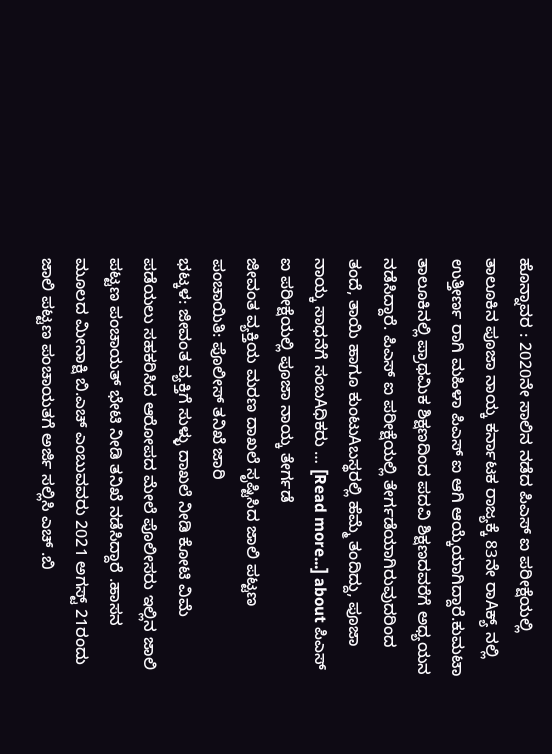ಹೊನ್ನಾವರ : 2020ನೇ ಸಾಲಿನ ನಡೆದ ಪಿಎಸ್ ಐ ಪರೀಕ್ಷೆಯಲ್ಲಿ ತಾಲೂಕಿನ ಪೂಜಾ ನಾಯ್ಕ ಕರ್ನಾಟಕ ರಾಜ್ಯಕ್ಕೆ 83ನೇ ರಾAಕ್ಯ್ ನಲ್ಲಿ ಉತ್ತೀರ್ಣ ರಾಗಿ ಮಹಿಳಾ ಪಿಎಸ್ ಐ ಆಗಿ ಆಯ್ಕೆಯಾಗಿದ್ದಾರೆ.ಕುಮಟಾ ತಾಲೂಕಿನಲ್ಲಿ ಪ್ರಾಥಮಿಕ ಶಿಕ್ಷಣದಿಂದ ಪದವಿ ಶಿಕ್ಷಣದವರೆಗೆ ಅಧ್ಯಯನ ನಡೆಸಿದ್ದಾರೆ. ಪಿಎಸ್ ಐ ಪರೀಕ್ಷೆಯಲ್ಲಿ ತೇರ್ಗಡೆಯಾಗಿರುವುದರಿಂದ ತಂದೆ, ತಾಯಿ ಹಾಗೂ ಕುಂಟುAಬಸ್ಥರಲ್ಲಿ ಹೆಮ್ಮೆ ತಂದಿದ್ದು, ಪೂಜಾ ನಾಯ್ಕ ಸಾಧನೆಗೆ ಸಂಬAಧಿಕರು … [Read more...] about ಪಿಎಸ್ ಐ ಪರೀಕ್ಷೆಯಲ್ಲಿ ಪೂಜಾ ನಾಯ್ಕ ತೇರ್ಗಡೆ
ಜೀವಂತ ವ್ಯಕ್ತಿಯ ಮರಣ ದಾಖಲೆ ಸೃಷ್ಟಿಸಿದ ಜಾಲಿ ಪಟ್ಟಣ ಪಂಚಾಯಿತಿ: ಪೊಲೀಸ್ ತನಿಖೆ ಜಾರಿ
ಭಟ್ಕಳ: ಜೀವಂತ ವ್ಯಕ್ತಿಗೆ ಸುಳ್ಳು ದಾಖಲೆ ನೀಡಿ ಕೋಟಿ ವಿಮೆ ಪಡೆಯಲು ಸಹಕರಿಸಿದ ಆರೋಪದ ಮೇಲೆ ಪೊಲೀಸರು ಇಲ್ಲಿನ ಜಾಲಿ ಪಟ್ಟಣ ಪಂಚಾಯತ್ ಭೇಟಿ ನೀಡಿ ತನಿಖೆ ನಡೆಸಿದ್ದಾರೆ .ಹಾಸನ ಮೂಲದ ಮೀನಾಕ್ಷಿ ಬಿ.ಎಚ್ ಎಂಬುವವರು 2021 ಅಗಸ್ಟ್ 21ರಂದು ಜಾಲಿ ಪಟ್ಟಣ ಪಂಚಾಯತಗೆ ಅರ್ಜಿ ಸಲ್ಲಿಸಿ ಎಚ್ .ಬಿ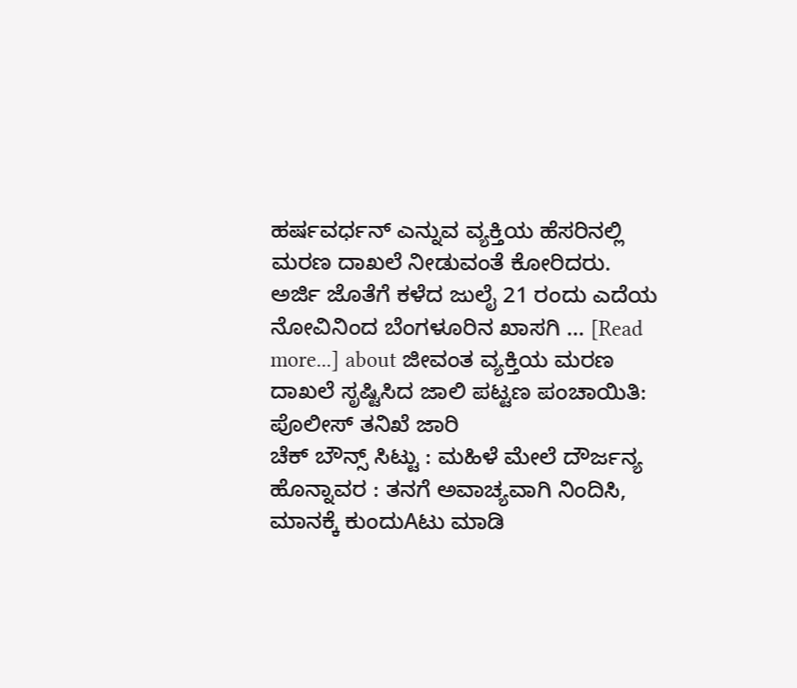ಹರ್ಷವರ್ಧನ್ ಎನ್ನುವ ವ್ಯಕ್ತಿಯ ಹೆಸರಿನಲ್ಲಿ ಮರಣ ದಾಖಲೆ ನೀಡುವಂತೆ ಕೋರಿದರು. ಅರ್ಜಿ ಜೊತೆಗೆ ಕಳೆದ ಜುಲೈ 21 ರಂದು ಎದೆಯ ನೋವಿನಿಂದ ಬೆಂಗಳೂರಿನ ಖಾಸಗಿ … [Read more...] about ಜೀವಂತ ವ್ಯಕ್ತಿಯ ಮರಣ ದಾಖಲೆ ಸೃಷ್ಟಿಸಿದ ಜಾಲಿ ಪಟ್ಟಣ ಪಂಚಾಯಿತಿ: ಪೊಲೀಸ್ ತನಿಖೆ ಜಾರಿ
ಚೆಕ್ ಬೌನ್ಸ್ ಸಿಟ್ಟು : ಮಹಿಳೆ ಮೇಲೆ ದೌರ್ಜನ್ಯ
ಹೊನ್ನಾವರ : ತನಗೆ ಅವಾಚ್ಯವಾಗಿ ನಿಂದಿಸಿ, ಮಾನಕ್ಕೆ ಕುಂದುAಟು ಮಾಡಿ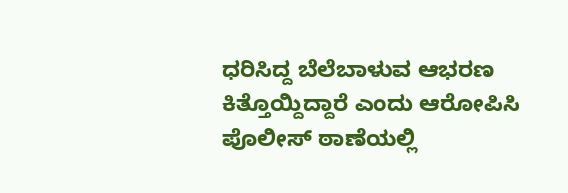ಧರಿಸಿದ್ದ ಬೆಲೆಬಾಳುವ ಆಭರಣ ಕಿತ್ತೊಯ್ದಿದ್ದಾರೆ ಎಂದು ಆರೋಪಿಸಿ ಪೊಲೀಸ್ ಠಾಣೆಯಲ್ಲಿ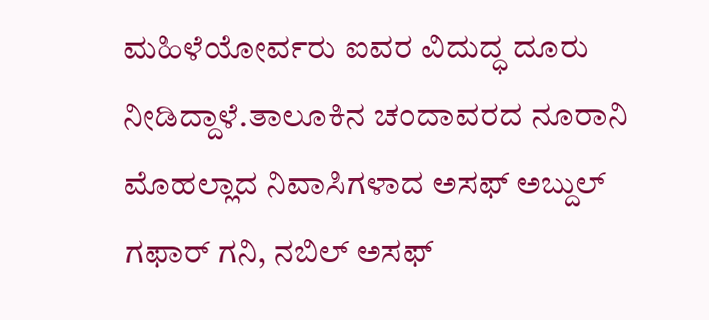ಮಹಿಳೆಯೋರ್ವರು ಐವರ ವಿದುದ್ಧ ದೂರು ನೀಡಿದ್ದಾಳೆ.ತಾಲೂಕಿನ ಚಂದಾವರದ ನೂರಾನಿ ಮೊಹಲ್ಲಾದ ನಿವಾಸಿಗಳಾದ ಅಸಫ್ ಅಬ್ದುಲ್ ಗಫಾರ್ ಗನಿ, ನಬಿಲ್ ಅಸಫ್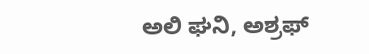ಅಲಿ ಘನಿ, ಅಶ್ರಫ್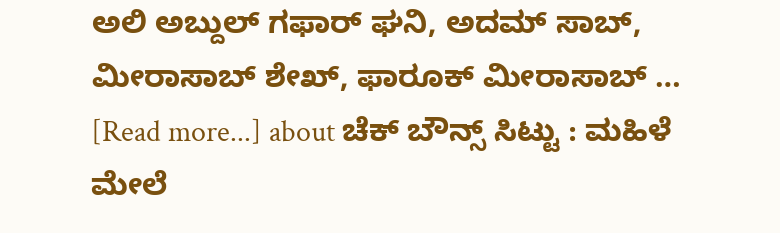ಅಲಿ ಅಬ್ದುಲ್ ಗಫಾರ್ ಘನಿ, ಅದಮ್ ಸಾಬ್, ಮೀರಾಸಾಬ್ ಶೇಖ್, ಫಾರೂಕ್ ಮೀರಾಸಾಬ್ … [Read more...] about ಚೆಕ್ ಬೌನ್ಸ್ ಸಿಟ್ಟು : ಮಹಿಳೆ ಮೇಲೆ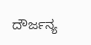ದೌರ್ಜನ್ಯ